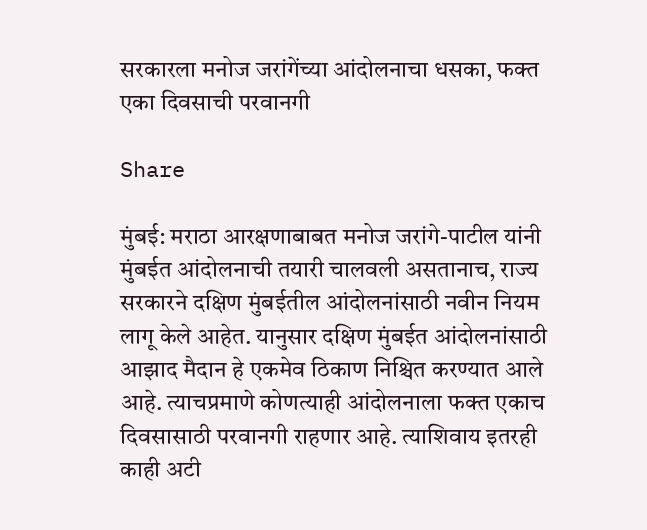सरकारला मनोज जरांगेंच्या आंदोलनाचा धसका, फक्त एका दिवसाची परवानगी

Share

मुंबई: मराठा आरक्षणाबाबत मनोज जरांगे-पाटील यांनी मुंबईत आंदोलनाची तयारी चालवली असतानाच, राज्य सरकारने दक्षिण मुंबईतील आंदोलनांसाठी नवीन नियम लागू केले आहेत. यानुसार दक्षिण मुंबईत आंदोलनांसाठी आझाद मैदान हे एकमेव ठिकाण निश्चित करण्यात आले आहे. त्याचप्रमाणे कोणत्याही आंदोलनाला फक्त एकाच दिवसासाठी परवानगी राहणार आहे. त्याशिवाय इतरही काही अटी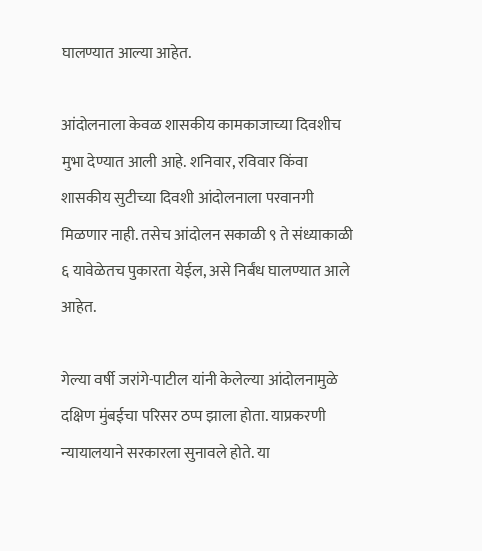घालण्यात आल्या आहेत.

आंदोलनाला केवळ शासकीय कामकाजाच्या दिवशीच मुभा देण्यात आली आहे. शनिवार, रविवार किंवा शासकीय सुटीच्या दिवशी आंदोलनाला परवानगी मिळणार नाही. तसेच आंदोलन सकाळी ९ ते संध्याकाळी ६ यावेळेतच पुकारता येईल, असे निर्बंध घालण्यात आले आहेत.

गेल्या वर्षी जरांगे-पाटील यांनी केलेल्या आंदोलनामुळे दक्षिण मुंबईचा परिसर ठप्प झाला होता. याप्रकरणी न्यायालयाने सरकारला सुनावले होते. या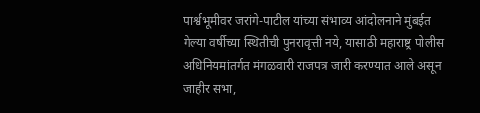पार्श्वभूमीवर जरांगे-पाटील यांच्या संभाव्य आंदोलनाने मुंबईत गेल्या वर्षीच्या स्थितीची पुनरावृत्ती नये, यासाठी महाराष्ट्र पोलीस अधिनियमांतर्गत मंगळवारी राजपत्र जारी करण्यात आले असून जाहीर सभा,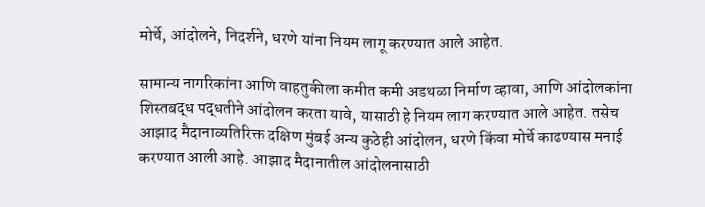मोर्चे, आंदोलने, निदर्शने, धरणे यांना नियम लागू करण्यात आले आहेत.

सामान्य नागरिकांना आणि वाहतुकीला कमीत कमी अडथळा निर्माण व्हावा, आणि आंदोलकांना शिस्तबद्ध पद्धतीने आंदोलन करता यावे, यासाठी हे नियम लाग करण्यात आले आहेत. तसेच आझाद मैदानाव्यतिरिक्त दक्षिण मुंबई अन्य कुठेही आंदोलन, धरणे किंवा मोर्चे काढण्यास मनाई करण्यात आली आहे. आझाद मैदानातील आंदोलनासाठी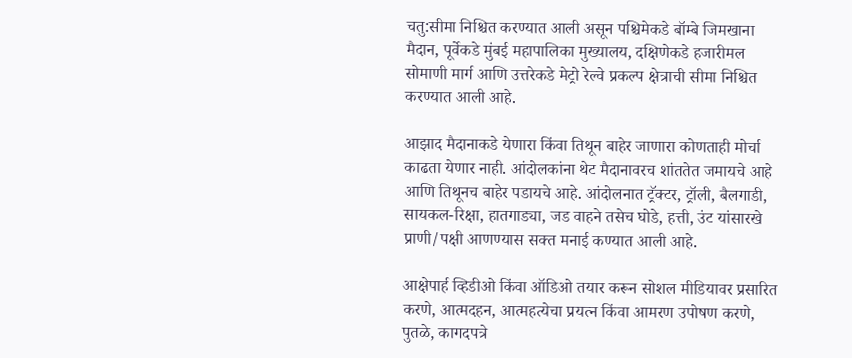चतु:सीमा निश्चित करण्यात आली असून पश्चिमेकडे बॉम्बे जिमखाना मैदान, पूर्वेकडे मुंबई महापालिका मुख्यालय, दक्षिणेकडे हजारीमल सोमाणी मार्ग आणि उत्तरेकडे मेट्रो रेल्वे प्रकल्प क्षेत्राची सीमा निश्चित करण्यात आली आहे.

आझाद मैदानाकडे येणारा किंवा तिथून बाहेर जाणारा कोणताही मोर्चा काढता येणार नाही. आंदोलकांना थेट मैदानावरच शांततेत जमायचे आहे आणि तिथूनच बाहेर पडायचे आहे. आंदोलनात ट्रॅक्टर, ट्रॉली, बैलगाडी, सायकल-रिक्षा, हातगाड्या, जड वाहने तसेच घोडे, हत्ती, उंट यांसारखे प्राणी/पक्षी आणण्यास सक्त मनाई कण्यात आली आहे.

आक्षेपार्ह व्हिडीओ किंवा ऑडिओ तयार करून सोशल मीडियावर प्रसारित करणे, आत्मदहन, आत्महत्येचा प्रयत्न किंवा आमरण उपोषण करणे, पुतळे, कागदपत्रे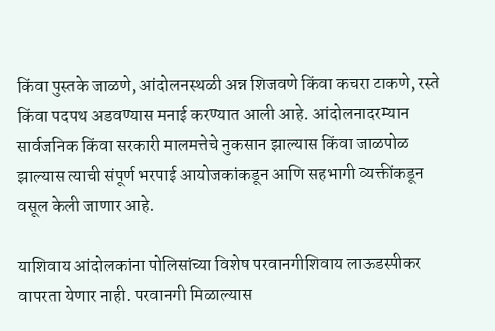किंवा पुस्तके जाळणे, आंदोलनस्थळी अन्न शिजवणे किंवा कचरा टाकणे, रस्ते किंवा पदपथ अडवण्यास मनाई करण्यात आली आहे. आंदोलनादरम्यान सार्वजनिक किंवा सरकारी मालमत्तेचे नुकसान झाल्यास किंवा जाळपोळ झाल्यास त्याची संपूर्ण भरपाई आयोजकांकडून आणि सहभागी व्यक्तींकडून वसूल केली जाणार आहे.

याशिवाय आंदोलकांना पोलिसांच्या विशेष परवानगीशिवाय लाऊडस्पीकर वापरता येणार नाही. परवानगी मिळाल्यास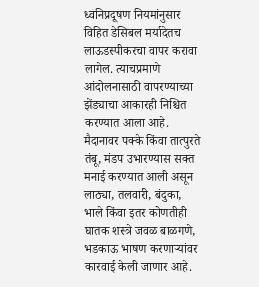ध्वनिप्रदूषण नियमांनुसार विहित डेसिबल मर्यादेतच लाऊडस्पीकरचा वापर करावा लागेल. त्याचप्रमाणे आंदोलनासाठी वापरण्याच्या झेंड्याचा आकारही निश्चित करण्यात आला आहे. मैदानावर पक्के किंवा तात्पुरते तंबू, मंडप उभारण्यास सक्त मनाई करण्यात आली असून लाठ्या, तलवारी, बंदुका, भाले किंवा इतर कोणतीही घातक शस्त्रे जवळ बाळगणे, भडकाऊ भाषण करणाऱ्यांवर कारवाई केली जाणार आहे.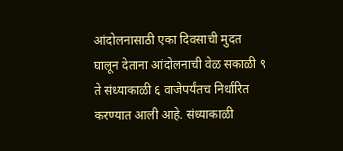आंदोलनासाठी एका दिवसाची मुदत घालून देताना आंदोलनाची वेळ सकाळी ९ ते संध्याकाळी ६ वाजेपर्यंतच निर्धारित करण्यात आली आहे. संध्याकाळी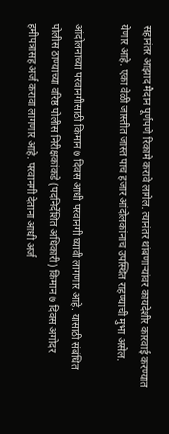सहानंतर आझाद मैदान पूर्णपणे रिकामे करावे लागेल. त्यानंतर थांबणाऱ्यांवर कायदेशीर कारवाई करण्यात येणार आहे. एका वेळी जास्तीत जास्त पाच हजार आंदोलकांनाच उपस्थित राहण्याची मुभा असेल.

आंदोलनाच्या परवानगीसाठी किमान ७ दिवस आधी परवानगी घ्यावी लागणार आहे. यासाठी संबंधित पोलीस ठाण्याच्या वरिष्ठ पोलीस निरीक्षकांकडे (पदनिर्देशित अधिकारी) किमान ७ दिवस अगोदर हमीपत्रासह अर्ज करावा लागणार आहे. परवानगी देताना आधी अर्ज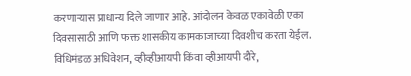करणाऱ्यास प्राधान्य दिले जाणार आहे. आंदोलन केवळ एकावेळी एका दिवसासाठी आणि फक्त शासकीय कामकाजाच्या दिवशीच करता येईल. विधिमंडळ अधिवेशन, व्हीव्हीआयपी किंवा व्हीआयपी दौरे,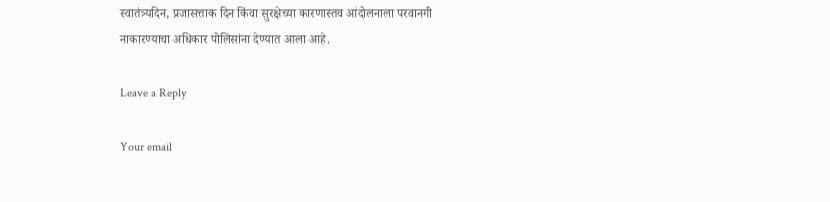स्वातंत्र्यदिन, प्रजासत्ताक दिन किंवा सुरक्षेच्या कारणास्तव आंदोलनाला परवानगी नाकारण्याचा अधिकार पोलिसांना देण्यात आला आहे.

Leave a Reply

Your email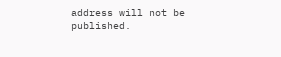address will not be published.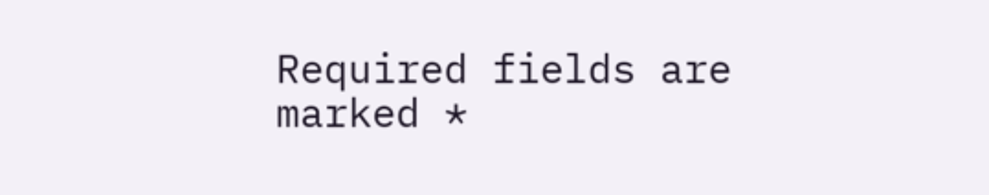Required fields are marked *